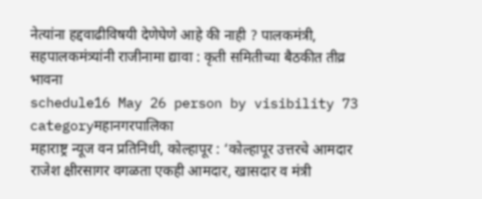नेत्यांना हद्दवाढीविषयी देणेघेणे आहे की नाही ? पालकमंत्री, सहपालकमंत्र्यांनी राजीनामा द्यावा : कृती समितीच्या बैठकीत तीव्र भावना
schedule16 May 26 person by visibility 73 categoryमहानगरपालिका
महाराष्ट्र न्यूज वन प्रतिनिधी, कोल्हापूर : ‘कोल्हापूर उत्तरचे आमदार राजेश क्षीरसागर वगळता एकही आमदार, खासदार व मंत्री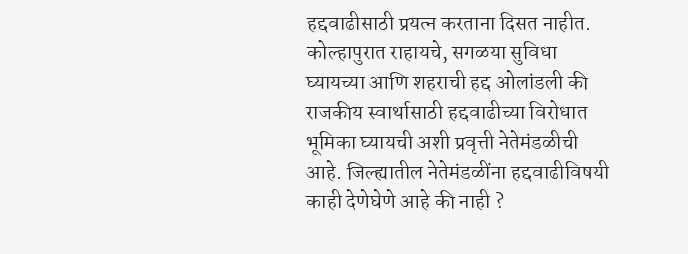हद्दवाढीसाठी प्रयत्न करताना दिसत नाहीत. कोल्हापुरात राहायचे, सगळया सुविधा घ्यायच्या आणि शहराची हद्द ओलांडली की राजकीय स्वार्थासाठी हद्दवाढीच्या विरोधात भूमिका घ्यायची अशी प्रवृत्ती नेतेमंडळीची आहे. जिल्ह्यातील नेतेमंडळींना हद्दवाढीविषयी काही देणेघेणे आहे की नाही ?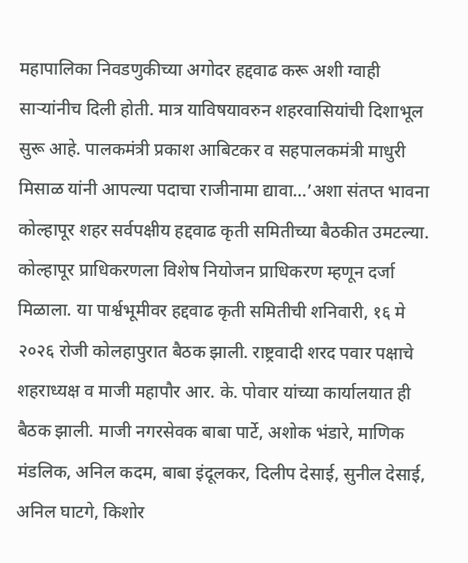महापालिका निवडणुकीच्या अगोदर हद्दवाढ करू अशी ग्वाही साऱ्यांनीच दिली होती. मात्र याविषयावरुन शहरवासियांची दिशाभूल सुरू आहे. पालकमंत्री प्रकाश आबिटकर व सहपालकमंत्री माधुरी मिसाळ यांनी आपल्या पदाचा राजीनामा द्यावा…’अशा संतप्त भावना कोल्हापूर शहर सर्वपक्षीय हद्दवाढ कृती समितीच्या बैठकीत उमटल्या.
कोल्हापूर प्राधिकरणला विशेष नियोजन प्राधिकरण म्हणून दर्जा मिळाला. या पार्श्वभूमीवर हद्दवाढ कृती समितीची शनिवारी, १६ मे २०२६ रोजी कोलहापुरात बैठक झाली. राष्ट्रवादी शरद पवार पक्षाचे शहराध्यक्ष व माजी महापौर आर. के. पोवार यांच्या कार्यालयात ही बैठक झाली. माजी नगरसेवक बाबा पार्टे, अशोक भंडारे, माणिक मंडलिक, अनिल कदम, बाबा इंदूलकर, दिलीप देसाई, सुनील देसाई, अनिल घाटगे, किशोर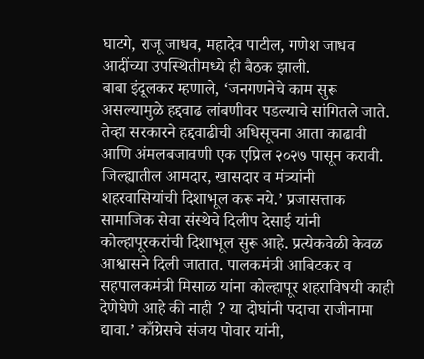घाटगे, राजू जाधव, महादेव पाटील, गणेश जाधव आदींच्या उपस्थितीमध्ये ही बैठक झाली.
बाबा इंदूलकर म्हणाले, ‘जनगणनेचे काम सुरू असल्यामुळे हद्दवाढ लांबणीवर पडल्याचे सांगितले जाते. तेव्हा सरकारने हद्दवाढीची अधिसूचना आता काढावी आणि अंमलबजावणी एक एप्रिल २०२७ पासून करावी. जिल्ह्यातील आमदार, खासदार व मंत्र्यांनी शहरवासियांची दिशाभूल करू नये.’ प्रजासत्ताक सामाजिक सेवा संस्थेचे दिलीप देसाई यांनी कोल्हापूरकरांची दिशाभूल सुरू आहे. प्रत्येकवेळी केवळ आश्वासने दिली जातात. पालकमंत्री आबिटकर व सहपालकमंत्री मिसाळ यांना कोल्हापूर शहराविषयी काही देणेघेणे आहे की नाही ? या दोघांनी पदाचा राजीनामा द्यावा.’ काँग्रेसचे संजय पोवार यांनी,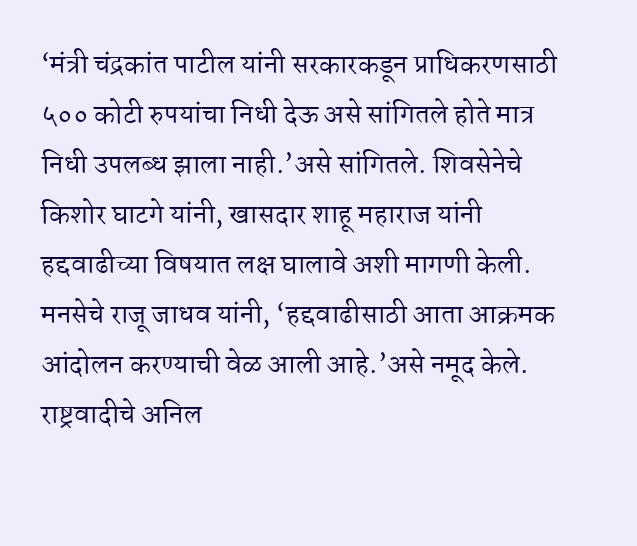‘मंत्री चंद्रकांत पाटील यांनी सरकारकडून प्राधिकरणसाठी ५०० कोटी रुपयांचा निधी देऊ असे सांगितले होते मात्र निधी उपलब्ध झाला नाही.’असे सांगितले. शिवसेनेचे किशोर घाटगे यांनी, खासदार शाहू महाराज यांनी हद्दवाढीच्या विषयात लक्ष घालावे अशी मागणी केली. मनसेचे राजू जाधव यांनी, ‘हद्दवाढीसाठी आता आक्रमक आंदोलन करण्याची वेळ आली आहे.’असे नमूद केले. राष्ट्रवादीचे अनिल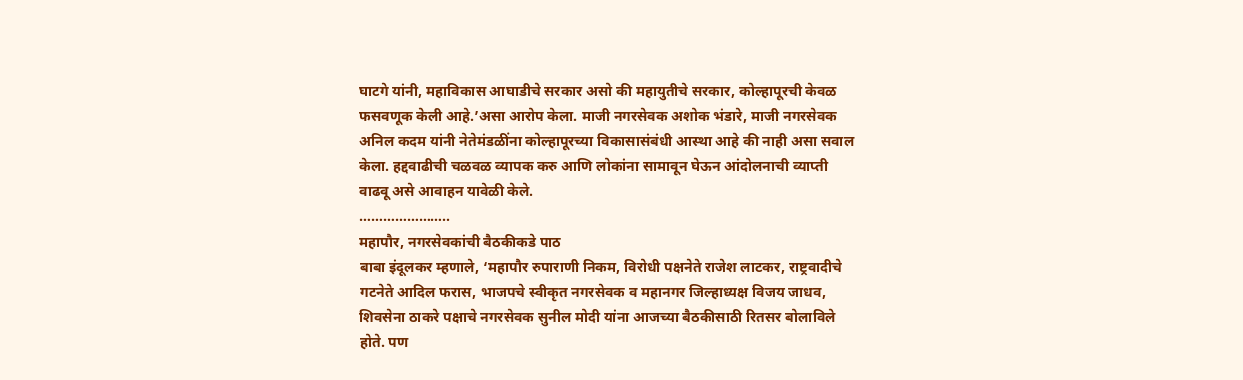घाटगे यांनी, महाविकास आघाडीचे सरकार असो की महायुतीचे सरकार, कोल्हापूरची केवळ फसवणूक केली आहे.’असा आरोप केला. माजी नगरसेवक अशोक भंडारे, माजी नगरसेवक अनिल कदम यांनी नेतेमंडळींना कोल्हापूरच्या विकासासंबंधी आस्था आहे की नाही असा सवाल केला. हद्दवाढीची चळवळ व्यापक करु आणि लोकांना सामावून घेऊन आंदोलनाची व्याप्ती वाढवू असे आवाहन यावेळी केले.
…………………..
महापौर, नगरसेवकांची बैठकीकडे पाठ
बाबा इंदूलकर म्हणाले, ‘महापौर रुपाराणी निकम, विरोधी पक्षनेते राजेश लाटकर, राष्ट्रवादीचे गटनेते आदिल फरास, भाजपचे स्वीकृत नगरसेवक व महानगर जिल्हाध्यक्ष विजय जाधव, शिवसेना ठाकरे पक्षाचे नगरसेवक सुनील मोदी यांना आजच्या बैठकीसाठी रितसर बोलाविले होते. पण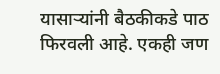यासाऱ्यांनी बैठकीकडे पाठ फिरवली आहे. एकही जण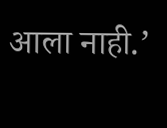आला नाही.’